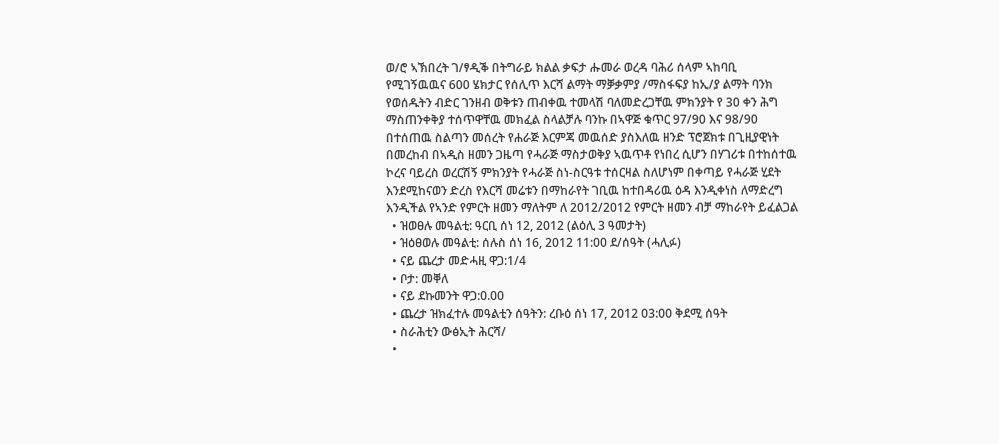ወ/ሮ ኣኽበረት ገ/ፃዲቕ በትግራይ ክልል ቃፍታ ሑመራ ወረዳ ባሕሪ ሰላም ኣከባቢ የሚገኝዉዉና 600 ሄክታር የሰሊጥ እርሻ ልማት ማቓቃምያ /ማስፋፍያ ከኢ/ያ ልማት ባንክ የወሰዱትን ብድር ገንዘብ ወቅቱን ጠብቀዉ ተመላሽ ባለመድረጋቸዉ ምክንያት የ 30 ቀን ሕግ ማስጠንቀቅያ ተሰጥዋቸዉ መክፈል ስላልቻሉ ባንኩ በኣዋጅ ቁጥር 97/90 እና 98/90 በተሰጠዉ ስልጣን መሰረት የሐራጅ እርምጃ መዉሰድ ያስእለዉ ዘንድ ፕሮጀክቱ በጊዚያዊነት በመረከብ በኣዲስ ዘመን ጋዜጣ የሓራጅ ማስታወቅያ ኣዉጥቶ የነበረ ሲሆን በሃገሪቱ በተከሰተዉ ኮረና ባይረስ ወረርሽኝ ምክንያት የሓራጅ ስነ-ስርዓቱ ተሰርዛል ስለሆነም በቀጣይ የሓራጅ ሂደት እንደሚከናወን ድረስ የእርሻ መሬቱን በማከራየት ገቢዉ ከተበዳሪዉ ዕዳ እንዲቀነስ ለማድረግ እንዲችል የኣንድ የምርት ዘመን ማለትም ለ 2012/2012 የምርት ዘመን ብቻ ማከራየት ይፈልጋል
  • ዝወፀሉ መዓልቲ: ዓርቢ ሰነ 12, 2012 (ልዕሊ 3 ዓመታት)
  • ዝዕፀወሉ መዓልቲ: ሰሉስ ሰነ 16, 2012 11:00 ደ/ሰዓት (ሓሊፉ)
  • ናይ ጨረታ መድሓዚ ዋጋ:1/4
  • ቦታ: መቐለ
  • ናይ ደኩመንት ዋጋ:0.00
  • ጨረታ ዝክፈተሉ መዓልቲን ሰዓትን: ረቡዕ ሰነ 17, 2012 03:00 ቅደሚ ሰዓት
  • ስራሕቲን ውፅኢት ሕርሻ/
  •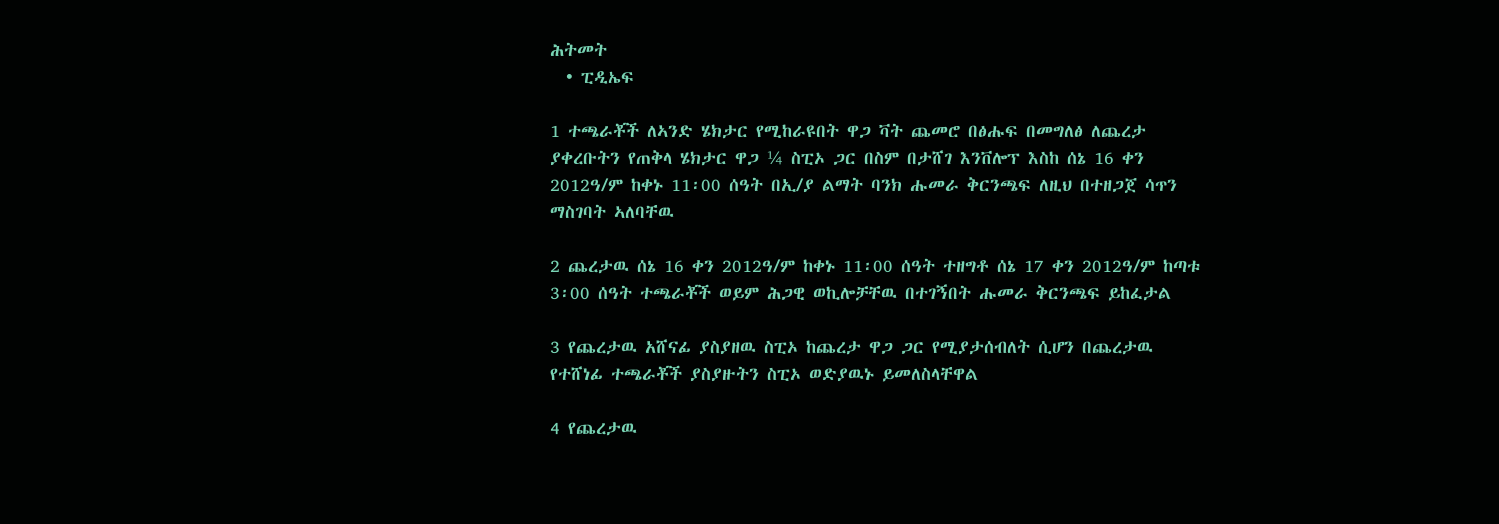ሕትመት
  • ፒዲኤፍ

1 ተጫራቾች ለኣንድ ሄክታር የሚከራዩበት ዋጋ ቫት ጨመሮ በፅሑፍ በመግለፅ ለጨረታ ያቀረቡትን የጠቅላ ሄክታር ዋጋ ¼ ስፒኦ ጋር በስም በታሸገ እንቨሎፕ እስከ ሰኔ 16 ቀን 2012ዓ/ም ከቀኑ 11፡00 ሰዓት በኢ/ያ ልማት ባንክ ሑመራ ቅርንጫፍ ለዚህ በተዘጋጀ ሳጥን ማስገባት ኣለባቸዉ

2 ጨረታዉ ሰኔ 16 ቀን 2012ዓ/ም ከቀኑ 11፡00 ሰዓት ተዘግቶ ሰኔ 17 ቀን 2012ዓ/ም ከጣቱ 3፡00 ሰዓት ተጫራቾች ወይም ሕጋዊ ወኪሎቻቸዉ በተገኝበት ሑመራ ቅርንጫፍ ይከፈታል

3 የጨረታዉ አሸናፊ ያስያዘዉ ስፒኦ ከጨረታ ዋጋ ጋር የሚያታሰብለት ሲሆን በጨረታዉ የተሸነፊ ተጫራቾች ያስያዙትን ስፒኦ ወድያዉኑ ይመለስላቸዋል

4 የጨረታዉ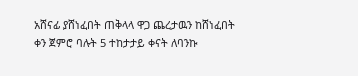አሸናፊ ያሸነፈበት ጠቅላላ ዋጋ ጨረታዉን ከሸነፈበት ቀን ጀምሮ ባሉት 5 ተከታታይ ቀናት ለባንኩ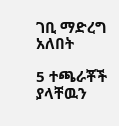ገቢ ማድረግ አለበት

5 ተጫራቾች ያላቸዉን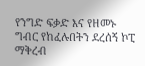የንግድ ፍቃድ እና የዘመኑ ግብር የከፈሉበትን ደረሰኝ ኮፒ ማቅረብ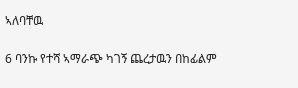ኣለባቸዉ

6 ባንኩ የተሻ ኣማራጭ ካገኝ ጨረታዉን በከፊልም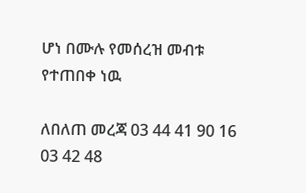ሆነ በሙሉ የመሰረዝ መብቱ የተጠበቀ ነዉ

ለበለጠ መረጃ 03 44 41 90 16 03 42 48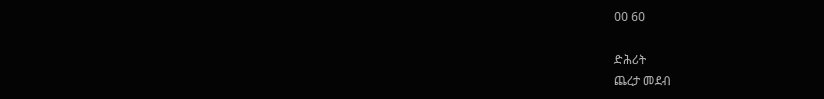00 60

ድሕሪት
ጨረታ መደብ